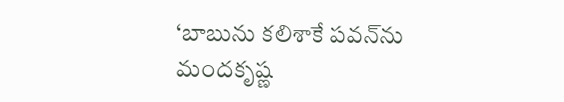‘బాబును కలిశాకే పవన్‌ను మందకృష్ణ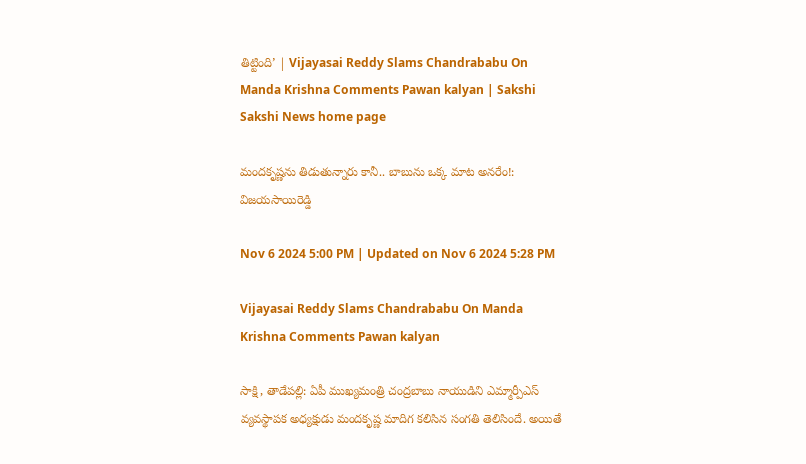తిట్టింది’ | Vijayasai Reddy Slams Chandrababu On Manda Krishna Comments Pawan kalyan | Sakshi
Sakshi News home page

మందకృష్ణను తిడుతున్నారు కానీ.. బాబును ఒక్క మాట అనరేం!: విజయసాయిరెడ్డి

Nov 6 2024 5:00 PM | Updated on Nov 6 2024 5:28 PM

Vijayasai Reddy Slams Chandrababu On Manda Krishna Comments Pawan kalyan

సాక్షి, తాడేపల్లి: ఏపీ ముఖ్యమంత్రి చంద్రబాబు నాయుడిని ఎమ్మార్పీఎస్‌ వ్యవస్థాపక అధ్యక్షుడు మందకృష్ణ మాదిగ కలిసిన సంగతి తెలిసిందే. అయితే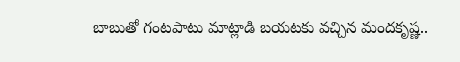బాబుతో గంటపాటు మాట్లాడి బయటకు వచ్చిన మందకృష్ణ..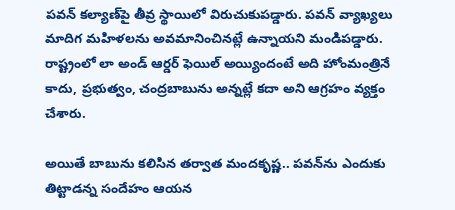పవన్‌ కల్యాణ్‌పై తీవ్ర స్థాయిలో విరుచుకుపడ్డారు. పవన్‌ వ్యాఖ్యలు మాదిగ మహిళలను అవమానించినట్లే ఉన్నాయని మండిపడ్డారు. రాష్ట్రంలో లా అండ్‌ ఆర్డర్‌ ఫెయిల్‌ అయ్యిందంటే అది హోంమంత్రినే కాదు, ప్రభుత్వం, చంద్రబాబును అన్నట్లే కదా అని ఆగ్రహం వ్యక్తం చేశారు.

అయితే బాబును కలిసిన తర్వాత మందకృష్ణ.. పవన్‌ను ఎందుకు తిట్టాడన్న సందేహం ఆయన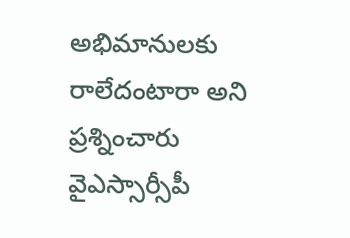అభిమానులకు రాలేదంటారా అని ప్రశ్నించారు వైఎస్సార్సీపీ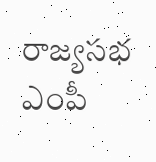రాజ్యసభ ఎంపీ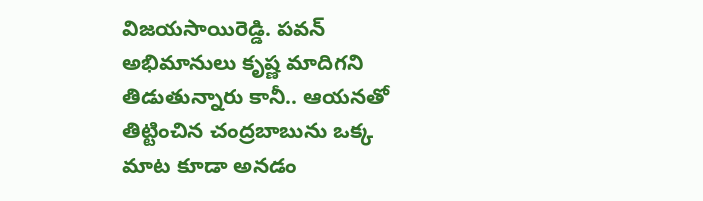విజయసాయిరెడ్డి. పవన్‌ అభిమానులు కృష్ణ మాదిగని తిడుతున్నారు కానీ.. ఆయనతో తిట్టించిన చంద్రబాబును ఒక్క మాట కూడా అనడం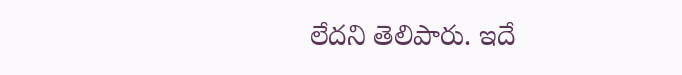లేదని తెలిపారు. ఇదే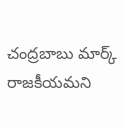చంద్రబాబు మార్క్‌ రాజకీయమని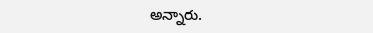అన్నారు.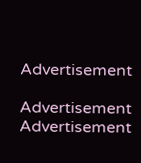Advertisement

Advertisement
Advertisement